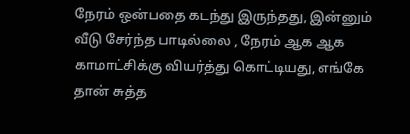நேரம் ஒன்பதை கடந்து இருந்தது, இன்னும் வீடு சேர்ந்த பாடில்லை , நேரம் ஆக ஆக காமாட்சிக்கு வியர்த்து கொட்டியது, எங்கே தான் சுத்த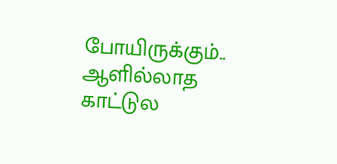போயிருக்கும்.. ஆளில்லாத காட்டுல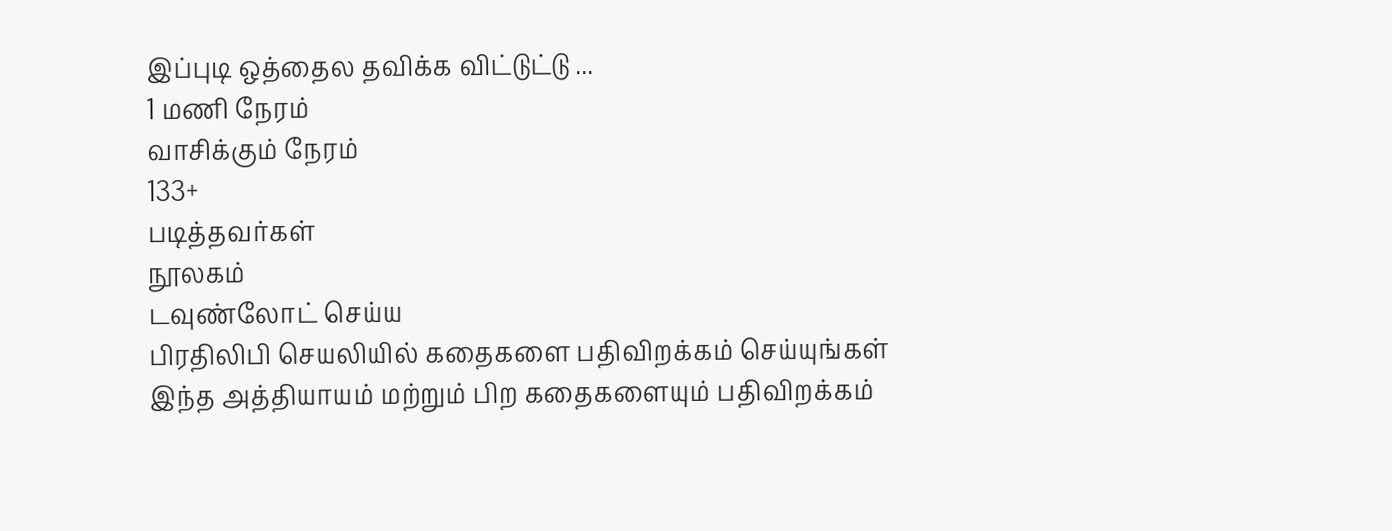இப்புடி ஒத்தைல தவிக்க விட்டுட்டு ...
1 மணி நேரம்
வாசிக்கும் நேரம்
133+
படித்தவர்கள்
நூலகம்
டவுண்லோட் செய்ய
பிரதிலிபி செயலியில் கதைகளை பதிவிறக்கம் செய்யுங்கள்
இந்த அத்தியாயம் மற்றும் பிற கதைகளையும் பதிவிறக்கம்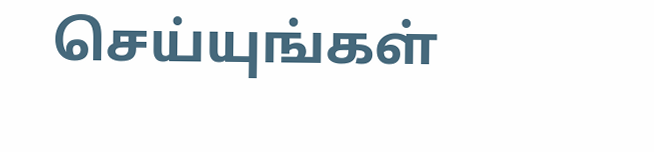செய்யுங்கள்